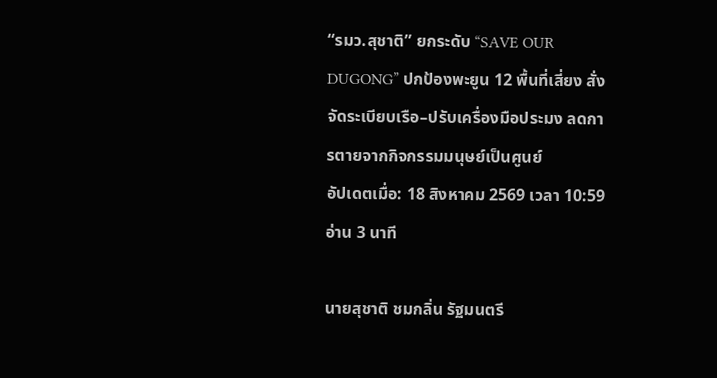“รมว.สุชาติ” ยกระดับ “SAVE OUR DUGONG” ปกป้องพะยูน 12 พื้นที่เสี่ยง สั่งจัดระเบียบเรือ–ปรับเครื่องมือประมง ลดการตายจากกิจกรรมมนุษย์เป็นศูนย์
อัปเดตเมื่อ: 18 สิงหาคม 2569 เวลา 10:59อ่าน 3 นาที

นายสุชาติ ชมกลิ่น รัฐมนตรี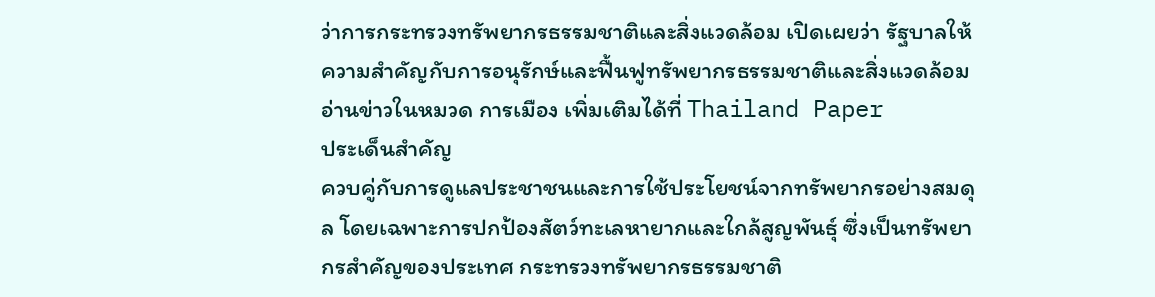ว่าการกระทรวงทรัพยากรธรรมชาติและสิ่งแวดล้อม เปิดเผยว่า รัฐบาลให้ความสำคัญกับการอนุรักษ์และฟื้นฟูทรัพยากรธรรมชาติและสิ่งแวดล้อม
อ่านข่าวในหมวด การเมือง เพิ่มเติมได้ที่ Thailand Paper
ประเด็นสำคัญ
ควบคู่กับการดูแลประชาชนและการใช้ประโยชน์จากทรัพยากรอย่างสมดุล โดยเฉพาะการปกป้องสัตว์ทะเลหายากและใกล้สูญพันธุ์ ซึ่งเป็นทรัพยากรสำคัญของประเทศ กระทรวงทรัพยากรธรรมชาติ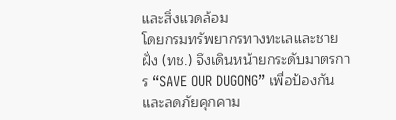และสิ่งแวดล้อม
โดยกรมทรัพยากรทางทะเลและชายฝั่ง (ทช.) จึงเดินหน้ายกระดับมาตรการ “SAVE OUR DUGONG” เพื่อป้องกันและลดภัยคุกคาม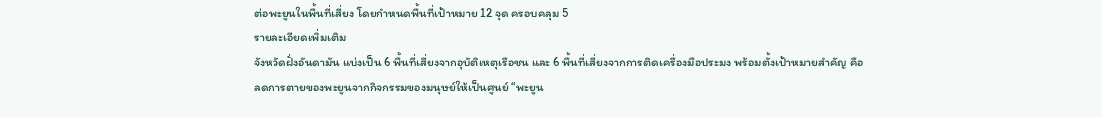ต่อพะยูนในพื้นที่เสี่ยง โดยกำหนดพื้นที่เป้าหมาย 12 จุด ครอบคลุม 5
รายละเอียดเพิ่มเติม
จังหวัดฝั่งอันดามัน แบ่งเป็น 6 พื้นที่เสี่ยงจากอุบัติเหตุเรือชน และ 6 พื้นที่เสี่ยงจากการติดเครื่องมือประมง พร้อมตั้งเป้าหมายสำคัญ คือ
ลดการตายของพะยูนจากกิจกรรมของมนุษย์ให้เป็นศูนย์ “พะยูน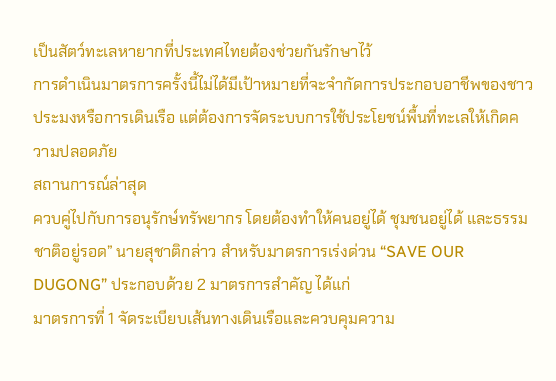เป็นสัตว์ทะเลหายากที่ประเทศไทยต้องช่วยกันรักษาไว้
การดำเนินมาตรการครั้งนี้ไม่ได้มีเป้าหมายที่จะจำกัดการประกอบอาชีพของชาวประมงหรือการเดินเรือ แต่ต้องการจัดระบบการใช้ประโยชน์พื้นที่ทะเลให้เกิดความปลอดภัย
สถานการณ์ล่าสุด
ควบคู่ไปกับการอนุรักษ์ทรัพยากร โดยต้องทำให้คนอยู่ได้ ชุมชนอยู่ได้ และธรรมชาติอยู่รอด” นายสุชาติกล่าว สำหรับมาตรการเร่งด่วน “SAVE OUR DUGONG” ประกอบด้วย 2 มาตรการสำคัญ ได้แก่
มาตรการที่ 1 จัดระเบียบเส้นทางเดินเรือและควบคุมความ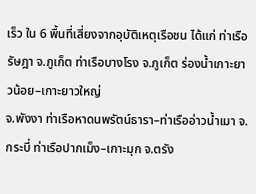เร็ว ใน 6 พื้นที่เสี่ยงจากอุบัติเหตุเรือชน ได้แก่ ท่าเรือรัษฎา จ.ภูเก็ต ท่าเรือบางโรง จ.ภูเก็ต ร่องน้ำเกาะยาวน้อย–เกาะยาวใหญ่
จ.พังงา ท่าเรือหาดนพรัตน์ธารา–ท่าเรืออ่าวน้ำเมา จ.กระบี่ ท่าเรือปากเม็ง–เกาะมุก จ.ตรัง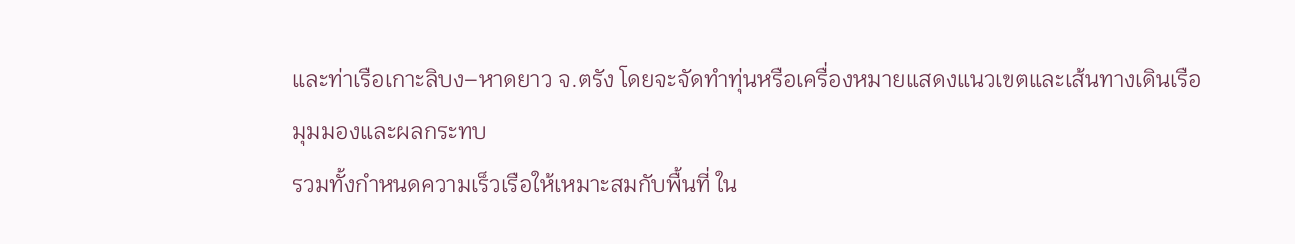และท่าเรือเกาะลิบง–หาดยาว จ.ตรัง โดยจะจัดทำทุ่นหรือเครื่องหมายแสดงแนวเขตและเส้นทางเดินเรือ
มุมมองและผลกระทบ
รวมทั้งกำหนดความเร็วเรือให้เหมาะสมกับพื้นที่ ใน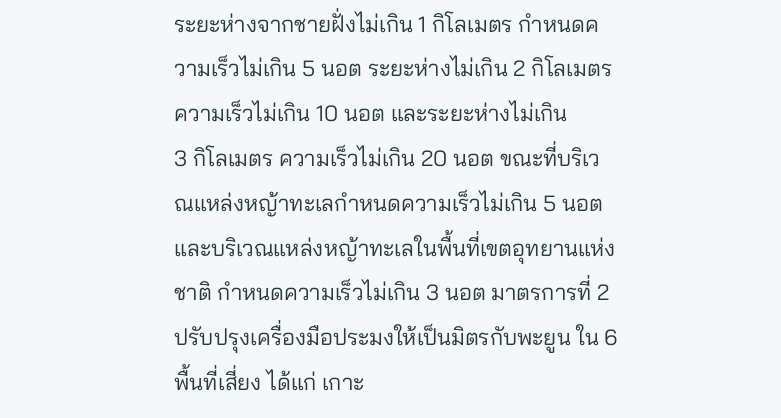ระยะห่างจากชายฝั่งไม่เกิน 1 กิโลเมตร กำหนดความเร็วไม่เกิน 5 นอต ระยะห่างไม่เกิน 2 กิโลเมตร ความเร็วไม่เกิน 10 นอต และระยะห่างไม่เกิน
3 กิโลเมตร ความเร็วไม่เกิน 20 นอต ขณะที่บริเวณแหล่งหญ้าทะเลกำหนดความเร็วไม่เกิน 5 นอต และบริเวณแหล่งหญ้าทะเลในพื้นที่เขตอุทยานแห่งชาติ กำหนดความเร็วไม่เกิน 3 นอต มาตรการที่ 2
ปรับปรุงเครื่องมือประมงให้เป็นมิตรกับพะยูน ใน 6 พื้นที่เสี่ยง ได้แก่ เกาะ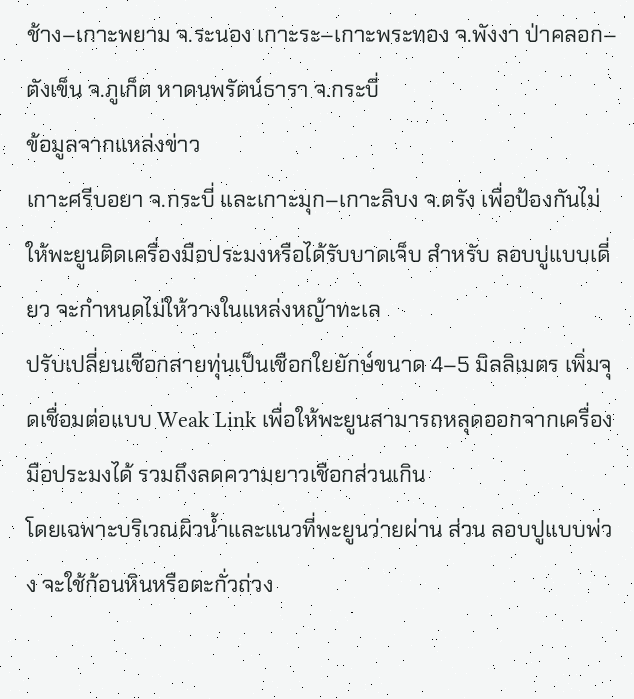ช้าง–เกาะพยาม จ.ระนอง เกาะระ–เกาะพระทอง จ.พังงา ป่าคลอก–ตังเข็น จ.ภูเก็ต หาดนพรัตน์ธารา จ.กระบี่
ข้อมูลจากแหล่งข่าว
เกาะศรีบอยา จ.กระบี่ และเกาะมุก–เกาะลิบง จ.ตรัง เพื่อป้องกันไม่ให้พะยูนติดเครื่องมือประมงหรือได้รับบาดเจ็บ สำหรับ ลอบปูแบบเดี่ยว จะกำหนดไม่ให้วางในแหล่งหญ้าทะเล
ปรับเปลี่ยนเชือกสายทุ่นเป็นเชือกใยยักษ์ขนาด 4–5 มิลลิเมตร เพิ่มจุดเชื่อมต่อแบบ Weak Link เพื่อให้พะยูนสามารถหลุดออกจากเครื่องมือประมงได้ รวมถึงลดความยาวเชือกส่วนเกิน
โดยเฉพาะบริเวณผิวน้ำและแนวที่พะยูนว่ายผ่าน ส่วน ลอบปูแบบพ่วง จะใช้ก้อนหินหรือตะกั่วถ่วง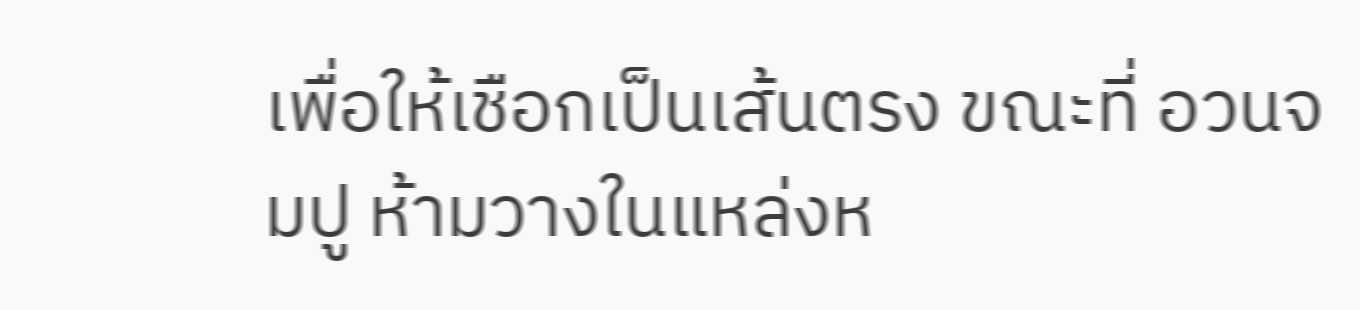เพื่อให้เชือกเป็นเส้นตรง ขณะที่ อวนจมปู ห้ามวางในแหล่งห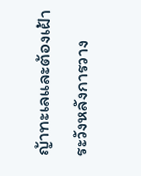ญ้าทะเลและต้องเฝ้าระวังหลังการวาง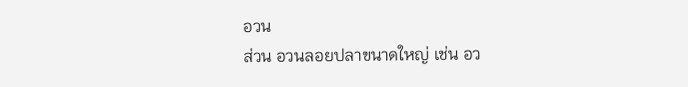อวน
ส่วน อวนลอยปลาขนาดใหญ่ เช่น อว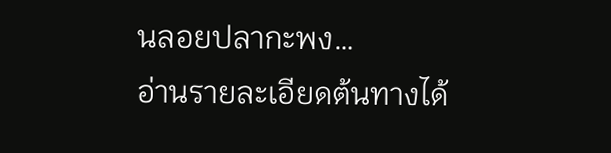นลอยปลากะพง…
อ่านรายละเอียดต้นทางได้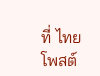ที่ ไทยโพสต์